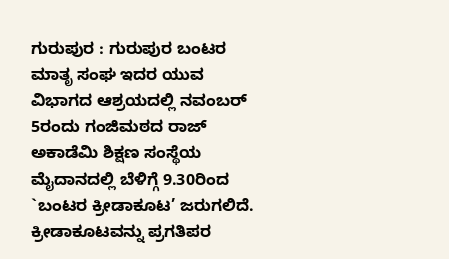ಗುರುಪುರ : ಗುರುಪುರ ಬಂಟರ ಮಾತೃ ಸಂಘ ಇದರ ಯುವ ವಿಭಾಗದ ಆಶ್ರಯದಲ್ಲಿ ನವಂಬರ್ 5ರಂದು ಗಂಜಿಮಠದ ರಾಜ್ ಅಕಾಡೆಮಿ ಶಿಕ್ಷಣ ಸಂಸ್ಥೆಯ ಮೈದಾನದಲ್ಲಿ ಬೆಳಿಗ್ಗೆ 9.30ರಿಂದ `ಬಂಟರ ಕ್ರೀಡಾಕೂಟ’ ಜರುಗಲಿದೆ.
ಕ್ರೀಡಾಕೂಟವನ್ನು ಪ್ರಗತಿಪರ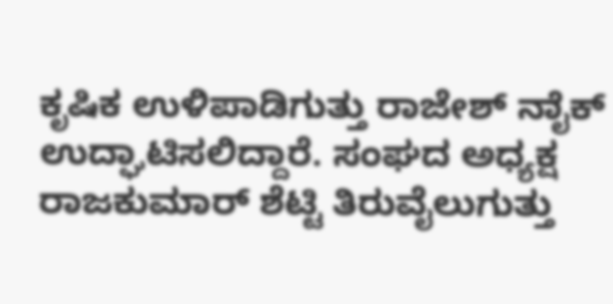ಕೃಷಿಕ ಉಳಿಪಾಡಿಗುತ್ತು ರಾಜೇಶ್ ನಾೈಕ್ ಉದ್ಘಾಟಿಸಲಿದ್ದಾರೆ. ಸಂಘದ ಅಧ್ಯಕ್ಷ ರಾಜಕುಮಾರ್ ಶೆಟ್ಟಿ ತಿರುವೈಲುಗುತ್ತು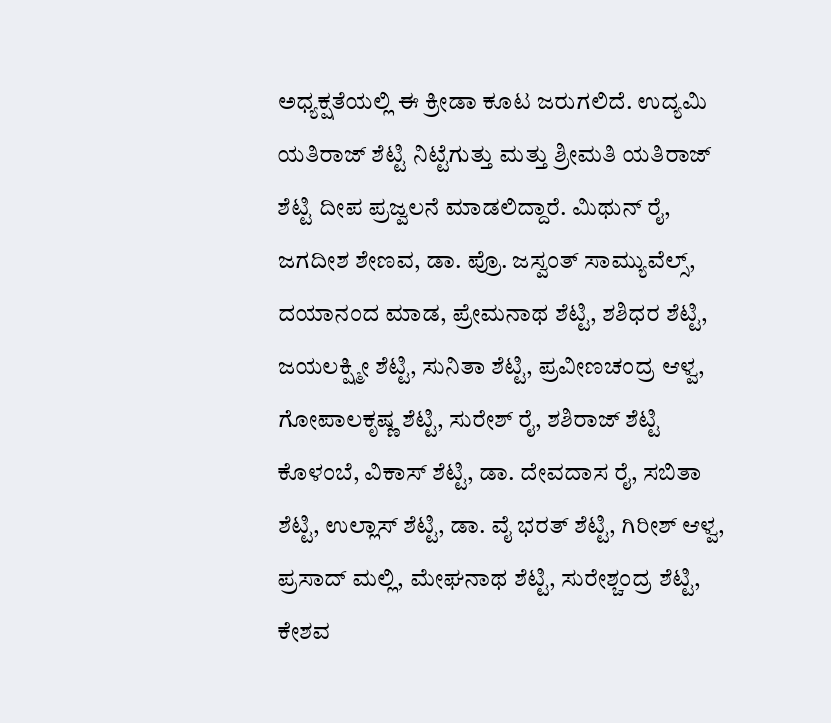ಅಧ್ಯಕ್ಷತೆಯಲ್ಲಿ ಈ ಕ್ರೀಡಾ ಕೂಟ ಜರುಗಲಿದೆ. ಉದ್ಯಮಿ ಯತಿರಾಜ್ ಶೆಟ್ಟಿ ನಿಟ್ಟೆಗುತ್ತು ಮತ್ತು ಶ್ರೀಮತಿ ಯತಿರಾಜ್ ಶೆಟ್ಟಿ ದೀಪ ಪ್ರಜ್ವಲನೆ ಮಾಡಲಿದ್ದಾರೆ. ಮಿಥುನ್ ರೈ, ಜಗದೀಶ ಶೇಣವ, ಡಾ. ಪ್ರೊ. ಜಸ್ವಂತ್ ಸಾಮ್ಯುವೆಲ್ಸ್, ದಯಾನಂದ ಮಾಡ, ಪ್ರೇಮನಾಥ ಶೆಟ್ಟಿ, ಶಶಿಧರ ಶೆಟ್ಟಿ, ಜಯಲಕ್ಷ್ಮೀ ಶೆಟ್ಟಿ, ಸುನಿತಾ ಶೆಟ್ಟಿ, ಪ್ರವೀಣಚಂದ್ರ ಆಳ್ವ, ಗೋಪಾಲಕೃಷ್ಣ ಶೆಟ್ಟಿ, ಸುರೇಶ್ ರೈ, ಶಶಿರಾಜ್ ಶೆಟ್ಟಿ ಕೊಳಂಬೆ, ವಿಕಾಸ್ ಶೆಟ್ಟಿ, ಡಾ. ದೇವದಾಸ ರೈ, ಸಬಿತಾ ಶೆಟ್ಟಿ, ಉಲ್ಲಾಸ್ ಶೆಟ್ಟಿ, ಡಾ. ವೈ ಭರತ್ ಶೆಟ್ಟಿ, ಗಿರೀಶ್ ಆಳ್ವ, ಪ್ರಸಾದ್ ಮಲ್ಲಿ, ಮೇಘನಾಥ ಶೆಟ್ಟಿ, ಸುರೇಶ್ಚಂದ್ರ ಶೆಟ್ಟಿ, ಕೇಶವ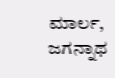ಮಾರ್ಲ, ಜಗನ್ನಾಥ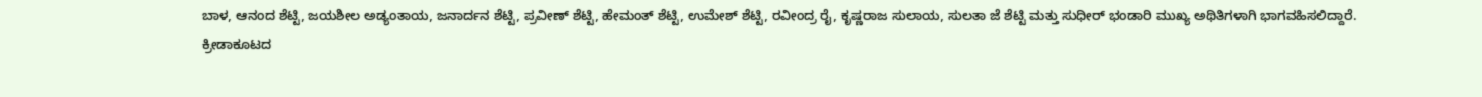ಬಾಳ, ಆನಂದ ಶೆಟ್ಟಿ, ಜಯಶೀಲ ಅಡ್ಯಂತಾಯ, ಜನಾರ್ದನ ಶೆಟ್ಟಿ, ಪ್ರವೀಣ್ ಶೆಟ್ಟಿ, ಹೇಮಂತ್ ಶೆಟ್ಟಿ, ಉಮೇಶ್ ಶೆಟ್ಟಿ, ರವೀಂದ್ರ ರೈ, ಕೃಷ್ಣರಾಜ ಸುಲಾಯ, ಸುಲತಾ ಜೆ ಶೆಟ್ಟಿ ಮತ್ತು ಸುಧೀರ್ ಭಂಡಾರಿ ಮುಖ್ಯ ಅಥಿತಿಗಳಾಗಿ ಭಾಗವಹಿಸಲಿದ್ದಾರೆ.
ಕ್ರೀಡಾಕೂಟದ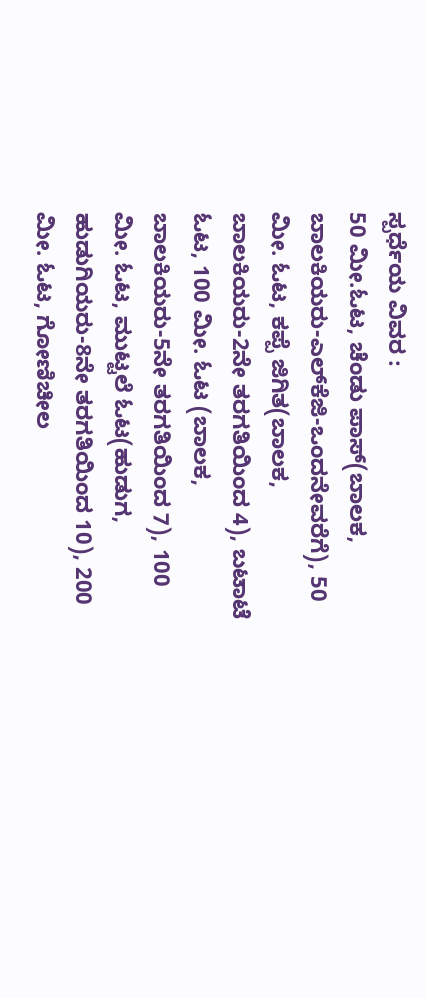ಸ್ಪರ್ಧೆಯ ವಿವರ :
50 ಮೀ.ಓಟ, ಚೆಂಡು ಪಾಸ್(ಬಾಲಕ, ಬಾಲಕಿಯರು-ಎಲ್‍ಕೆಜಿ-ಒಂದನೇವರೆಗೆ), 50 ಮೀ. ಓಟ, ಕಪ್ಪೆ ಜಿಗಿತ(ಬಾಲಕ, ಬಾಲಕಿಯರು-2ನೇ ತರಗತಿಯಿಂದ 4), ಬಟಾಟೆ ಓಟ, 100 ಮೀ. ಓಟ (ಬಾಲಕ, ಬಾಲಕಿಯರು-5ನೇ ತರಗತಿಯಿಂದ 7), 100 ಮೀ. ಓಟ, ಮುಟ್ಟಲೆ ಓಟ(ಹುಡುಗ, ಹುಡುಗಿಯರು-8ನೇ ತರಗತಿಯಿಂದ 10), 200 ಮೀ. ಓಟ, ಗೋಣಿಚೀಲ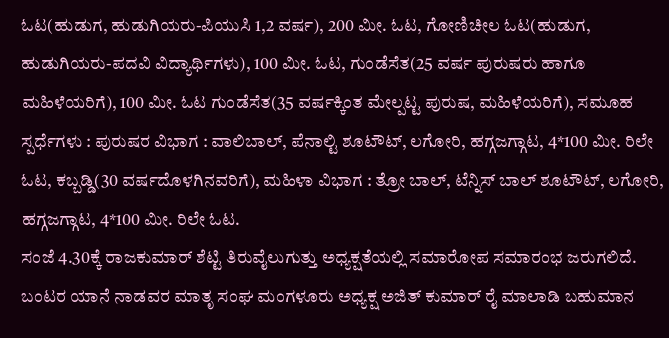ಓಟ(ಹುಡುಗ, ಹುಡುಗಿಯರು-ಪಿಯುಸಿ 1,2 ವರ್ಷ), 200 ಮೀ. ಓಟ, ಗೋಣಿಚೀಲ ಓಟ(ಹುಡುಗ, ಹುಡುಗಿಯರು-ಪದವಿ ವಿದ್ಯಾರ್ಥಿಗಳು), 100 ಮೀ. ಓಟ, ಗುಂಡೆಸೆತ(25 ವರ್ಷ ಪುರುಷರು ಹಾಗೂ ಮಹಿಳೆಯರಿಗೆ), 100 ಮೀ. ಓಟ ಗುಂಡೆಸೆತ(35 ವರ್ಷಕ್ಕಿಂತ ಮೇಲ್ಪಟ್ಟ ಪುರುಷ, ಮಹಿಳೆಯರಿಗೆ), ಸಮೂಹ ಸ್ಪರ್ಧೆಗಳು : ಪುರುಷರ ವಿಭಾಗ : ವಾಲಿಬಾಲ್, ಪೆನಾಲ್ಟಿ ಶೂಟೌಟ್, ಲಗೋರಿ, ಹಗ್ಗಜಗ್ಗಾಟ, 4*100 ಮೀ. ರಿಲೇ ಓಟ, ಕಬ್ಬಡ್ಡಿ(30 ವರ್ಷದೊಳಗಿನವರಿಗೆ), ಮಹಿಳಾ ವಿಭಾಗ : ತ್ರೋ ಬಾಲ್, ಟೆನ್ನಿಸ್ ಬಾಲ್ ಶೂಟೌಟ್, ಲಗೋರಿ, ಹಗ್ಗಜಗ್ಗಾಟ, 4*100 ಮೀ. ರಿಲೇ ಓಟ.
ಸಂಜೆ 4.30ಕ್ಕೆ ರಾಜಕುಮಾರ್ ಶೆಟ್ಟಿ ತಿರುವೈಲುಗುತ್ತು ಅಧ್ಯಕ್ಷತೆಯಲ್ಲಿ ಸಮಾರೋಪ ಸಮಾರಂಭ ಜರುಗಲಿದೆ. ಬಂಟರ ಯಾನೆ ನಾಡವರ ಮಾತೃ ಸಂಘ ಮಂಗಳೂರು ಅಧ್ಯಕ್ಷ ಅಜಿತ್ ಕುಮಾರ್ ರೈ ಮಾಲಾಡಿ ಬಹುಮಾನ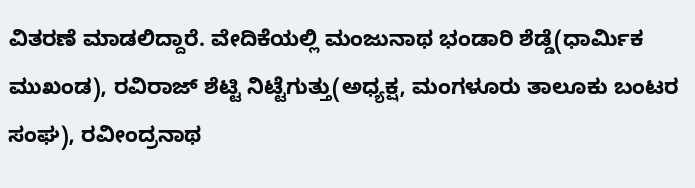ವಿತರಣೆ ಮಾಡಲಿದ್ದಾರೆ. ವೇದಿಕೆಯಲ್ಲಿ ಮಂಜುನಾಥ ಭಂಡಾರಿ ಶೆಡ್ಡೆ(ಧಾರ್ಮಿಕ ಮುಖಂಡ), ರವಿರಾಜ್ ಶೆಟ್ಟಿ ನಿಟ್ಟೆಗುತ್ತು(ಅಧ್ಯಕ್ಷ, ಮಂಗಳೂರು ತಾಲೂಕು ಬಂಟರ ಸಂಘ), ರವೀಂದ್ರನಾಥ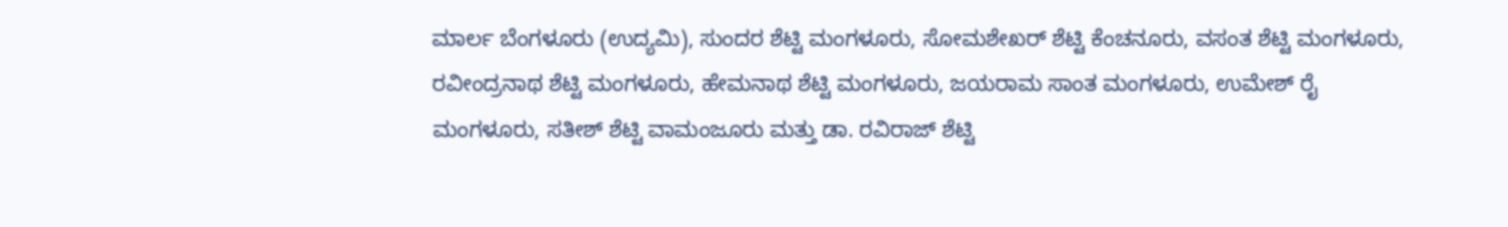ಮಾರ್ಲ ಬೆಂಗಳೂರು (ಉದ್ಯಮಿ), ಸುಂದರ ಶೆಟ್ಟಿ ಮಂಗಳೂರು, ಸೋಮಶೇಖರ್ ಶೆಟ್ಟಿ ಕೆಂಚನೂರು, ವಸಂತ ಶೆಟ್ಟಿ ಮಂಗಳೂರು, ರವೀಂದ್ರನಾಥ ಶೆಟ್ಟಿ ಮಂಗಳೂರು, ಹೇಮನಾಥ ಶೆಟ್ಟಿ ಮಂಗಳೂರು, ಜಯರಾಮ ಸಾಂತ ಮಂಗಳೂರು, ಉಮೇಶ್ ರೈ ಮಂಗಳೂರು, ಸತೀಶ್ ಶೆಟ್ಟಿ ವಾಮಂಜೂರು ಮತ್ತು ಡಾ. ರವಿರಾಜ್ ಶೆಟ್ಟಿ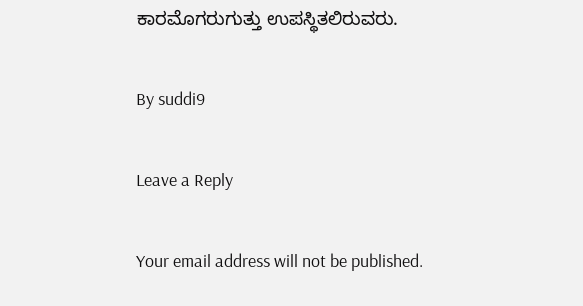ಕಾರಮೊಗರುಗುತ್ತು ಉಪಸ್ಥಿತಲಿರುವರು.

By suddi9

Leave a Reply

Your email address will not be published.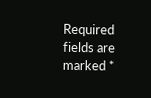Required fields are marked *